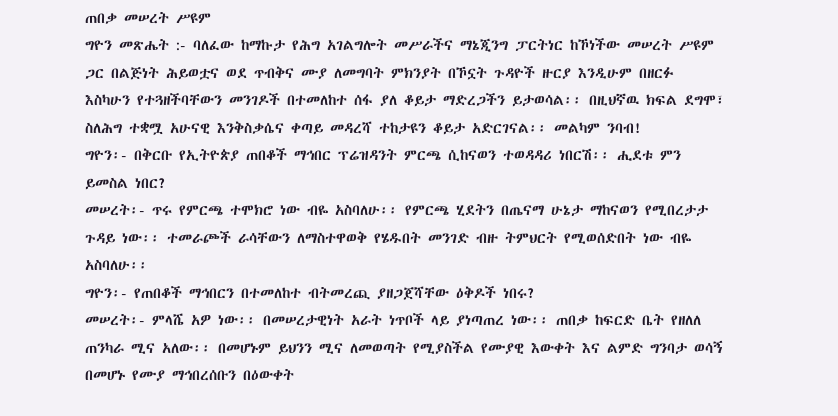ጠበቃ መሠረት ሥዩም
ግዮን መጽሔት :- ባለፈው ከማኩታ የሕግ አገልግሎት መሥራችና ማኔጂንግ ፓርትነር ከኾነችው መሠረት ሥዩም ጋር በልጅነት ሕይወቷና ወደ ጥብቅና ሙያ ለመግባት ምክንያት በኾኗት ጉዳዮች ዙርያ እንዲሁም በዘርፉ እስካሁን የተጓዘችባቸውን መንገዶች በተመለከተ ሰፋ ያለ ቆይታ ማድረጋችን ይታወሳል፡፡ በዚህኛዉ ክፍል ደግሞ፣ ስለሕግ ተቋሟ አሁናዊ እንቅስቃሴና ቀጣይ መዳረሻ ተከታዩን ቆይታ አድርገናል፡፡ መልካም ንባብ!
ግዮን፡- በቅርቡ የኢትዮጵያ ጠበቆች ማኅበር ፕሬዝዳንት ምርጫ ሲከናወን ተወዳዳሪ ነበርሽ፡፡ ሒደቱ ምን ይመስል ነበር?
መሠረት፡- ጥሩ የምርጫ ተሞክሮ ነው ብዬ አስባለሁ፡፡ የምርጫ ሂደትን በጤናማ ሁኔታ ማከናወን የሚበረታታ ጉዳይ ነው፡፡ ተመራጮች ራሳቸውን ለማስተዋወቅ የሄዱበት መንገድ ብዙ ትምህርት የሚወሰድበት ነው ብዬ አስባለሁ፡፡
ግዮን፡- የጠበቆች ማኅበርን በተመለከተ ብትመረጪ ያዘጋጀሻቸው ዕቅዶች ነበሩ?
መሠረት፡- ምላሼ አዎ ነው፡፡ በመሠረታዊነት አራት ነጥቦች ላይ ያነጣጠረ ነው፡፡ ጠበቃ ከፍርድ ቤት የዘለለ ጠንካራ ሚና አለው፡፡ በመሆኑም ይህንን ሚና ለመወጣት የሚያስችል የሙያዊ እውቀት እና ልምድ ግንባታ ወሳኝ በመሆኑ የሙያ ማኅበረሰቡን በዕውቀት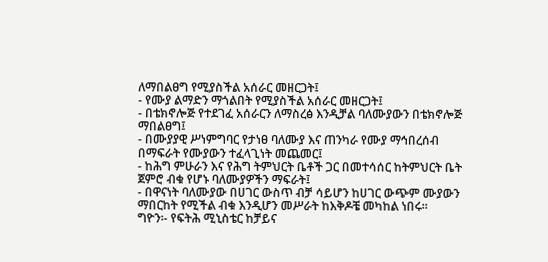ለማበልፀግ የሚያስችል አሰራር መዘርጋት፤
- የሙያ ልማድን ማጎልበት የሚያስችል አሰራር መዘርጋት፤
- በቴክኖሎጅ የተደገፈ አሰራርን ለማስረፅ እንዲቻል ባለሙያውን በቴክኖሎጅ ማበልፀግ፤
- በሙያያዊ ሥነምግባር የታነፀ ባለሙያ እና ጠንካራ የሙያ ማኅበረሰብ በማፍራት የሙያውን ተፈላጊነት መጨመር፤
- ከሕግ ምሁራን እና የሕግ ትምህርት ቤቶች ጋር በመተሳሰር ከትምህርት ቤት ጀምሮ ብቁ የሆኑ ባለሙያዎችን ማፍራት፤
- በዋናነት ባለሙያው በሀገር ውስጥ ብቻ ሳይሆን ከሀገር ውጭም ሙያውን ማበርከት የሚችል ብቁ እንዲሆን መሥራት ከእቅዶቼ መካከል ነበሩ፡፡
ግዮን፡- የፍትሕ ሚኒስቴር ከቻይና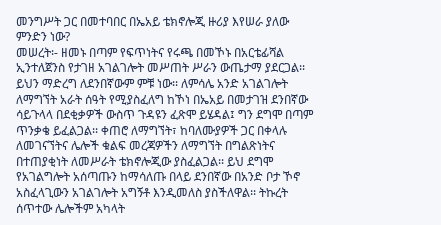መንግሥት ጋር በመተባበር በኤአይ ቴክኖሎጂ ዙሪያ እየሠራ ያለው ምንድን ነው?
መሠረት፡- ዘመኑ በጣም የፍጥነትና የሩጫ በመኾኑ በአርቴፊሻል ኢንተለጀንስ የታገዘ አገልገሎት መሥጠት ሥራን ውጤታማ ያደርጋል፡፡ ይህን ማድረግ ለደንበኛውም ምቹ ነው፡፡ ለምሳሌ አንድ አገልገሎት ለማግኘት አራት ሰዓት የሚያስፈለግ ከኾነ በኤአይ በመታገዝ ደንበኛው ሳይጉላላ በደቂቃዎች ውስጥ ጉዳዩን ፈጽሞ ይሄዳል፤ ግን ደግሞ በጣም ጥንቃቄ ይፈልጋል፡፡ ቀጠሮ ለማግኘት፣ ከባለሙያዎች ጋር በቀላሉ ለመገናኘትና ሌሎች ቁልፍ መረጃዎችን ለማግኘት በግልጽነትና በተጠያቂነት ለመሥራት ቴክኖሎጂው ያስፈልጋል፡፡ ይህ ደግሞ የአገልግሎት አሰጣጡን ከማሳለጡ በላይ ደንበኛው በአንድ ቦታ ኾኖ አስፈላጊውን አገልገሎት አግኝቶ እንዲመለስ ያስችለዋል፡፡ ትኩረት ሰጥተው ሌሎችም አካላት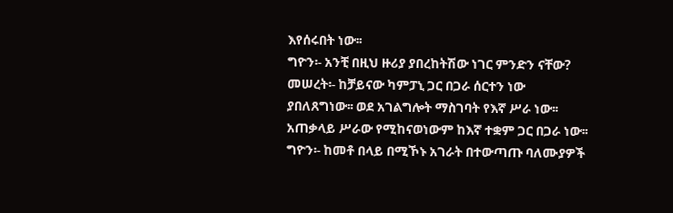እየሰሩበት ነው፡፡
ግዮን፡- አንቺ በዚህ ዙሪያ ያበረከትሽው ነገር ምንድን ናቸው?
መሠረት፡- ከቻይናው ካምፓኒ ጋር በጋራ ሰርተን ነው ያበለጸግነው፡፡ ወደ አገልግሎት ማስገባት የእኛ ሥራ ነው፡፡ አጠቃላይ ሥራው የሚከናወነውም ከእኛ ተቋም ጋር በጋራ ነው፡፡
ግዮን፡- ከመቶ በላይ በሚኾኑ አገራት በተውጣጡ ባለሙያዎች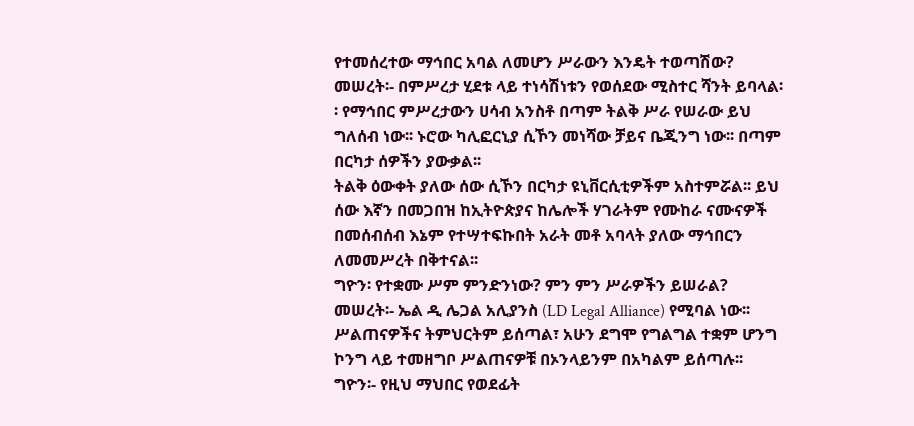የተመሰረተው ማኅበር አባል ለመሆን ሥራውን እንዴት ተወጣሽው?
መሠረት፡- በምሥረታ ሂደቱ ላይ ተነሳሽነቱን የወሰደው ሚስተር ሻንት ይባላል፡፡ የማኅበር ምሥረታውን ሀሳብ አንስቶ በጣም ትልቅ ሥራ የሠራው ይህ ግለሰብ ነው፡፡ ኑሮው ካሊፎርኒያ ሲኾን መነሻው ቻይና ቤጂንግ ነው፡፡ በጣም በርካታ ሰዎችን ያውቃል፡፡
ትልቅ ዕውቀት ያለው ሰው ሲኾን በርካታ ዩኒቨርሲቲዎችም አስተምሯል፡፡ ይህ ሰው እኛን በመጋበዝ ከኢትዮጵያና ከሌሎች ሃገራትም የሙከራ ናሙናዎች በመሰብሰብ እኔም የተሣተፍኩበት አራት መቶ አባላት ያለው ማኅበርን ለመመሥረት በቅተናል፡፡
ግዮን፡ የተቋሙ ሥም ምንድንነው? ምን ምን ሥራዎችን ይሠራል?
መሠረት፡- ኤል ዲ ሌጋል አሊያንስ (LD Legal Alliance) የሚባል ነው፡፡ ሥልጠናዎችና ትምህርትም ይሰጣል፣ አሁን ደግሞ የግልግል ተቋም ሆንግ ኮንግ ላይ ተመዘግቦ ሥልጠናዎቹ በኦንላይንም በአካልም ይሰጣሉ፡፡
ግዮን፡- የዚህ ማህበር የወደፊት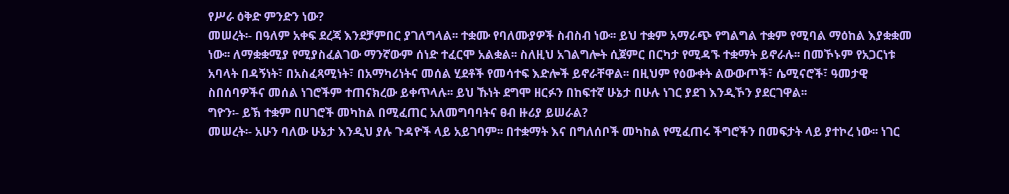የሥራ ዕቅድ ምንድን ነው?
መሠረት፡- በዓለም አቀፍ ደረጃ እንደቻምበር ያገለግላል፡፡ ተቋሙ የባለሙያዎች ስብስብ ነው፡፡ ይህ ተቋም አማራጭ የግልግል ተቋም የሚባል ማዕከል እያቋቋመ ነው፡፡ ለማቋቋሚያ የሚያስፈልገው ማንኛውም ሰነድ ተፈርሞ አልቋል፡፡ ስለዚህ አገልግሎት ሲጀምር በርካታ የሚዳኙ ተቋማት ይኖራሉ፡፡ በመኾኑም የአጋርነቱ አባላት በዳኝነት፣ በአስፈጻሚነት፣ በአማካሪነትና መሰል ሂደቶች የመሳተፍ እድሎች ይኖራቸዋል፡፡ በዚህም የዕውቀት ልውውጦች፣ ሴሚናሮች፣ ዓመታዊ ስበሰባዎችና መሰል ነገሮችም ተጠናክረው ይቀጥላሉ፡፡ ይህ ኹነት ደግሞ ዘርፉን በከፍተኛ ሁኔታ በሁሉ ነገር ያደገ እንዲኾን ያደርገዋል፡፡
ግዮን፡- ይኽ ተቋም በሀገሮች መካከል በሚፈጠር አለመግባባትና ፀብ ዙሪያ ይሠራል?
መሠረት፡- አሁን ባለው ሁኔታ እንዲህ ያሉ ጉዳዮች ላይ አይገባም፡፡ በተቋማት እና በግለሰቦች መካከል የሚፈጠሩ ችግሮችን በመፍታት ላይ ያተኮረ ነው፡፡ ነገር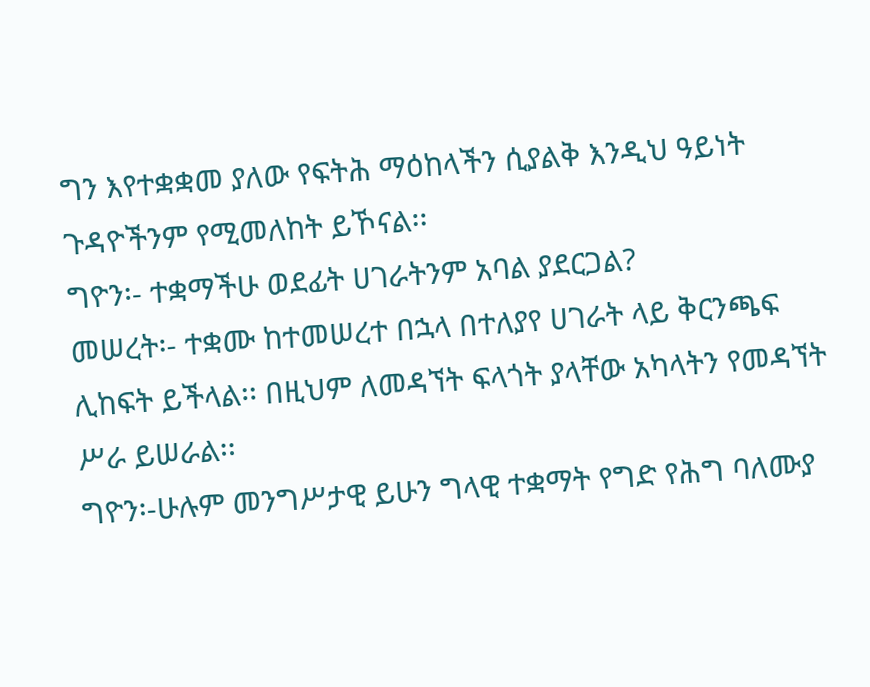ግን እየተቋቋመ ያለው የፍትሕ ማዕከላችን ሲያልቅ እንዲህ ዓይነት ጉዳዮችንም የሚመለከት ይኾናል፡፡
ግዮን፡- ተቋማችሁ ወደፊት ሀገራትንም አባል ያደርጋል?
መሠረት፡- ተቋሙ ከተመሠረተ በኋላ በተለያየ ሀገራት ላይ ቅርንጫፍ ሊከፍት ይችላል፡፡ በዚህም ለመዳኘት ፍላጎት ያላቸው አካላትን የመዳኘት ሥራ ይሠራል፡፡
ግዮን፡-ሁሉም መንግሥታዊ ይሁን ግላዊ ተቋማት የግድ የሕግ ባለሙያ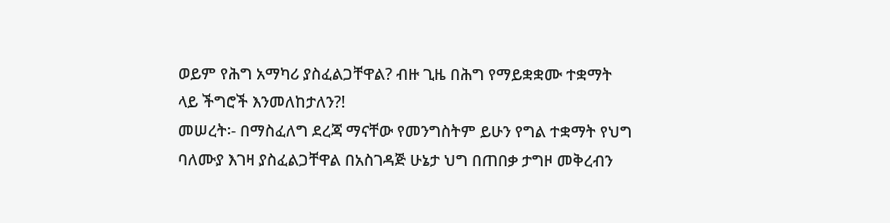ወይም የሕግ አማካሪ ያስፈልጋቸዋል? ብዙ ጊዜ በሕግ የማይቋቋሙ ተቋማት ላይ ችግሮች እንመለከታለን?!
መሠረት፡- በማስፈለግ ደረጃ ማናቸው የመንግስትም ይሁን የግል ተቋማት የህግ ባለሙያ እገዛ ያስፈልጋቸዋል በአስገዳጅ ሁኔታ ህግ በጠበቃ ታግዞ መቅረብን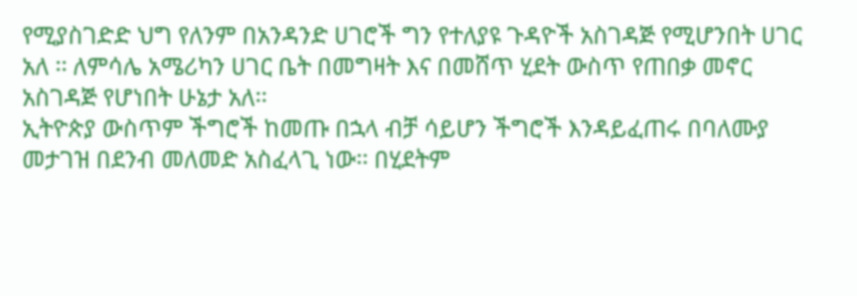የሚያስገድድ ህግ የለንም በአንዳንድ ሀገሮች ግን የተለያዩ ጉዳዮች አስገዳጅ የሚሆንበት ሀገር አለ ፡፡ ለምሳሌ አሜሪካን ሀገር ቤት በመግዛት እና በመሸጥ ሂደት ውስጥ የጠበቃ መኖር አስገዳጅ የሆነበት ሁኔታ አለ፡፡
ኢትዮጵያ ውስጥም ችግሮች ከመጡ በኋላ ብቻ ሳይሆን ችግሮች እንዳይፈጠሩ በባለሙያ መታገዝ በደንብ መለመድ አስፈላጊ ነው፡፡ በሂደትም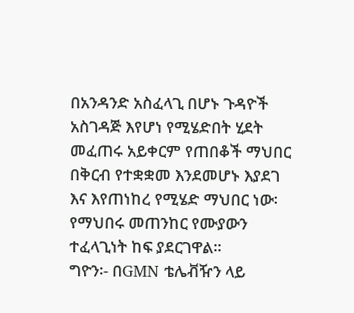በአንዳንድ አስፈላጊ በሆኑ ጉዳዮች አስገዳጅ እየሆነ የሚሄድበት ሂደት መፈጠሩ አይቀርም የጠበቆች ማህበር በቅርብ የተቋቋመ እንደመሆኑ እያደገ እና እየጠነከረ የሚሄድ ማህበር ነው፡ የማህበሩ መጠንከር የሙያውን ተፈላጊነት ከፍ ያደርገዋል፡፡
ግዮን፡- በGMN ቴሌቭዥን ላይ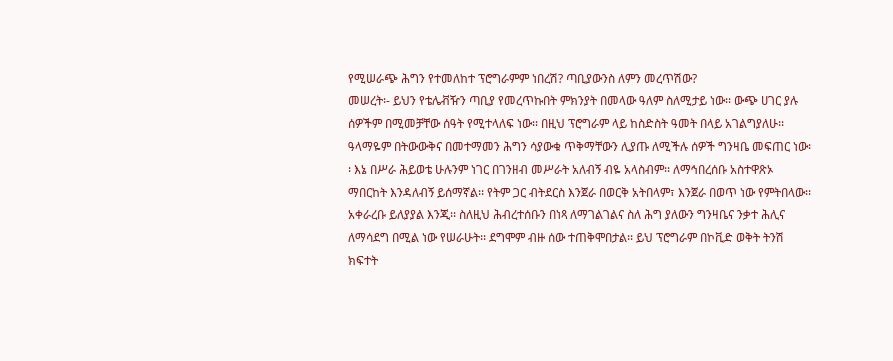የሚሠራጭ ሕግን የተመለከተ ፕሮግራምም ነበረሽ? ጣቢያውንስ ለምን መረጥሽው?
መሠረት፡- ይህን የቴሌቭዥን ጣቢያ የመረጥኩበት ምክንያት በመላው ዓለም ስለሚታይ ነው፡፡ ውጭ ሀገር ያሉ ሰዎችም በሚመቻቸው ሰዓት የሚተላለፍ ነው፡፡ በዚህ ፕሮግራም ላይ ከስድስት ዓመት በላይ አገልግያለሁ፡፡ ዓላማዬም በትውውቅና በመተማመን ሕግን ሳያውቁ ጥቅማቸውን ሊያጡ ለሚችሉ ሰዎች ግንዛቤ መፍጠር ነው፡፡ እኔ በሥራ ሕይወቴ ሁሉንም ነገር በገንዘብ መሥራት አለብኝ ብዬ አላስብም፡፡ ለማኅበረሰቡ አስተዋጽኦ ማበርከት እንዳለብኝ ይሰማኛል፡፡ የትም ጋር ብትደርስ እንጀራ በወርቅ አትበላም፣ እንጀራ በወጥ ነው የምትበላው፡፡ አቀራረቡ ይለያያል እንጂ፡፡ ስለዚህ ሕብረተሰቡን በነጻ ለማገልገልና ስለ ሕግ ያለውን ግንዛቤና ንቃተ ሕሊና ለማሳደግ በሚል ነው የሠራሁት፡፡ ደግሞም ብዙ ሰው ተጠቅሞበታል፡፡ ይህ ፕሮግራም በኮቪድ ወቅት ትንሽ ክፍተት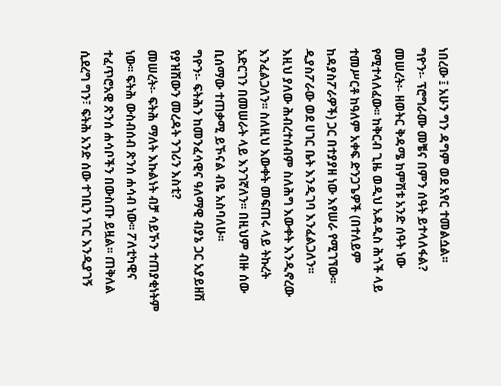ነበረው ፤ አሁን ግን ዳግም ወደ አየር ተመልሷል፡፡
ግዮን፡- ፕሮግራሙ መቼና በምን ሰዓት ይተላለፋል?
መሠረት፡- ዘወትር ቅዳሜ ከምሽቱ አንድ ሰዓት ነው የሚተላለፈው፡፡ ከቅርብ ጊዜ ወዲህ አዳዲስ ሕጎች ላይ ተመሥርቶ ከዓለም አቀፍ ድንጋጌዎች (በተለይም ከዳያስፖራዎች) ጋር በተያያዘ ነው እየሠራ የሚገኘው፡፡ ዲያስፖራው ወደ ሀገር ቤት እንዲገባ እንፈልጋለን፡፡
እዚህ ያለው ሕብረተሰብም ስለሕግ እውቀት እንዲኖረው እንፈልጋለን፡፡ ስለዚህ እውቀት መፍጠሩ ላይ ትኩረት አድርገን በመሠራት ላይ እንገኛለን፡፡ በዚህም ብዙ ሰው ቢሰማው ተጠቃሚ ይኾናል ብዬ አስባለሁ፡፡
ግዮን፡- ፍትሕን ከመንፈሳዊና ዓለማዊ ብያኔ ጋር አያይዘሽ የያዝሽውን መረዳት ንገሪን እስቲ?
መሠረት፡- ፍትሕ ማለት እኩልነት ብቻ ሳይኾን ተጠያቂነትም ነው፡፡ ፍትሕ ውስብሰብ ጽንሰ ሐሳብ ነው፡፡ ፖለቲካዊና ተፈጥሮአዊ ጽንሰ ሐሳቦችን በውስጡ ይዟል፡፡ ጠቅለል ሲደረግ ግን፣ ፍትሕ አንድ ሰው ተገቢን ነገር እንዲያገኝ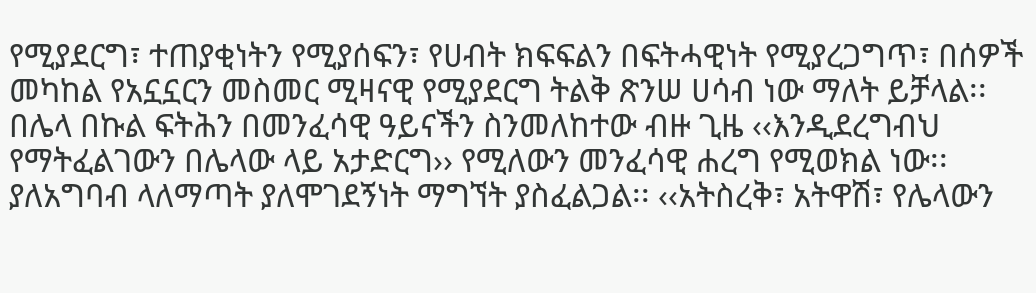የሚያደርግ፣ ተጠያቂነትን የሚያሰፍን፣ የሀብት ክፍፍልን በፍትሓዊነት የሚያረጋግጥ፣ በሰዎች መካከል የአኗኗርን መስመር ሚዛናዊ የሚያደርግ ትልቅ ጽንሠ ሀሳብ ነው ማለት ይቻላል፡፡
በሌላ በኩል ፍትሕን በመንፈሳዊ ዓይናችን ስንመለከተው ብዙ ጊዜ ‹‹እንዲደረግብህ የማትፈልገውን በሌላው ላይ አታድርግ›› የሚለውን መንፈሳዊ ሐረግ የሚወክል ነው፡፡
ያለአግባብ ላለማጣት ያለሞገደኝነት ማግኘት ያስፈልጋል፡፡ ‹‹አትስረቅ፣ አትዋሽ፣ የሌላውን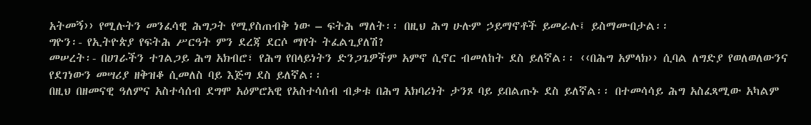አትመኝ›› የሚሉትን መንፈሳዊ ሕግጋት የሚያስጠብቅ ነው – ፍትሕ ማለት፡፡ በዚህ ሕግ ሁሉም ኃይማኖቶች ይመራሉ፤ ይስማሙበታል፡፡
ግዮን፡- የኢትዮጵያ የፍትሕ ሥርዓት ምን ደረጃ ደርሶ ማየት ትፈልጊያለሽ?
መሠረት፡- በሀገራችን ተገልጋይ ሕግ አክብሮ፣ የሕግ የበላይነትን ድንጋጌዎችም አምኖ ሲኖር ብመለከት ደስ ይለኛል፡፡ ‹‹በሕግ አምላክ›› ሲባል ለግድያ የወለወለውንና የደገነውን መሣሪያ ዘቅዝቆ ሲመለስ ባይ እጅግ ደስ ይለኛል፡፡
በዚህ በዘመናዊ ዓለምና አስተሳሰብ ደግሞ አዕምሮአዊ የአስተሳሰብ ብቃቱ በሕግ አክባሪነት ታንጾ ባይ ይበልጡኑ ደስ ይለኛል፡፡ በተመሳሳይ ሕግ አስፈጻሚው አካልም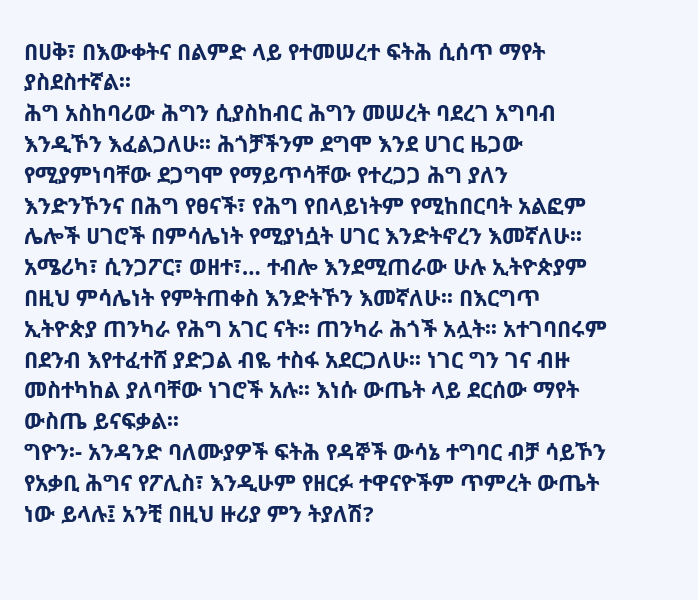በሀቅ፣ በእውቀትና በልምድ ላይ የተመሠረተ ፍትሕ ሲሰጥ ማየት ያስደስተኛል፡፡
ሕግ አስከባሪው ሕግን ሲያስከብር ሕግን መሠረት ባደረገ አግባብ እንዲኾን እፈልጋለሁ፡፡ ሕጎቻችንም ደግሞ እንደ ሀገር ዜጋው የሚያምነባቸው ደጋግሞ የማይጥሳቸው የተረጋጋ ሕግ ያለን እንድንኾንና በሕግ የፀናች፣ የሕግ የበላይነትም የሚከበርባት አልፎም ሌሎች ሀገሮች በምሳሌነት የሚያነሷት ሀገር እንድትኖረን እመኛለሁ፡፡ አሜሪካ፣ ሲንጋፖር፣ ወዘተ፣… ተብሎ እንደሚጠራው ሁሉ ኢትዮጵያም በዚህ ምሳሌነት የምትጠቀስ እንድትኾን እመኛለሁ፡፡ በእርግጥ ኢትዮጵያ ጠንካራ የሕግ አገር ናት፡፡ ጠንካራ ሕጎች አሏት፡፡ አተገባበሩም በደንብ እየተፈተሸ ያድጋል ብዬ ተስፋ አደርጋለሁ፡፡ ነገር ግን ገና ብዙ መስተካከል ያለባቸው ነገሮች አሉ፡፡ እነሱ ውጤት ላይ ደርሰው ማየት ውስጤ ይናፍቃል፡፡
ግዮን፡- አንዳንድ ባለሙያዎች ፍትሕ የዳኞች ውሳኔ ተግባር ብቻ ሳይኾን የአቃቢ ሕግና የፖሊስ፣ እንዲሁም የዘርፉ ተዋናዮችም ጥምረት ውጤት ነው ይላሉ፤ አንቺ በዚህ ዙሪያ ምን ትያለሽ?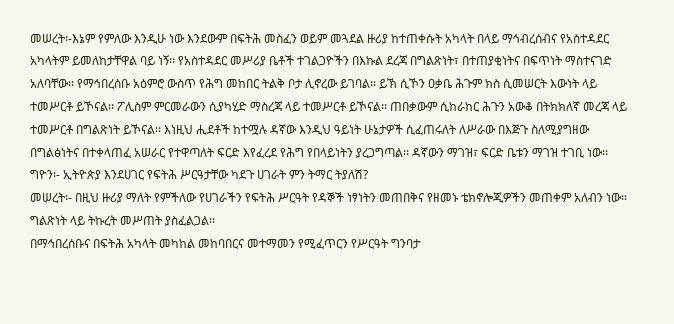መሠረት፡-እኔም የምለው እንዲሁ ነው እንደውም በፍትሕ መስፈን ወይም መጓደል ዙሪያ ከተጠቀሱት አካላት በላይ ማኅብረሰብና የአስተዳደር አካላትም ይመለከታቸዋል ባይ ነኝ፡፡ የአስተዳደር መሥሪያ ቤቶች ተገልጋዮችን በእኩል ደረጃ በግልጽነት፣ በተጠያቂነትና በፍጥነት ማስተናገድ አለባቸው፡፡ የማኅበረሰቡ አዕምሮ ውስጥ የሕግ መከበር ትልቅ ቦታ ሊኖረው ይገባል፡፡ ይኽ ሲኾን ዐቃቤ ሕጉም ክስ ሲመሠርት እውነት ላይ ተመሥርቶ ይኾናል፡፡ ፖሊስም ምርመራውን ሲያካሂድ ማስረጃ ላይ ተመሥርቶ ይኾናል፡፡ ጠበቃውም ሲከራከር ሕጉን አውቆ በትክክለኛ መረጃ ላይ ተመሥርቶ በግልጽነት ይኾናል፡፡ እነዚህ ሒደቶች ከተሟሉ ዳኛው እንዲህ ዓይነት ሁኔታዎች ሲፈጠሩለት ለሥራው በእጅጉ ስለሚያግዘው በግልፅነትና በተቀላጠፈ አሠራር የተዋጣለት ፍርድ እየፈረደ የሕግ የበላይነትን ያረጋግጣል፡፡ ዳኛውን ማገዝ፣ ፍርድ ቤቱን ማገዝ ተገቢ ነው፡፡
ግዮን፡- ኢትዮጵያ እንደሀገር የፍትሕ ሥርዓታቸው ካደጉ ሀገራት ምን ትማር ትያለሽ?
መሠረት፡- በዚህ ዙሪያ ማለት የምችለው የሀገራችን የፍትሕ ሥርዓት የዳኞች ነፃነትን መጠበቅና የዘመኑ ቴክኖሎጂዎችን መጠቀም አለብን ነው፡፡ ግልጽነት ላይ ትኩረት መሥጠት ያስፈልጋል፡፡
በማኅበረሰቡና በፍትሕ አካላት መካከል መከባበርና መተማመን የሚፈጥርን የሥርዓት ግንባታ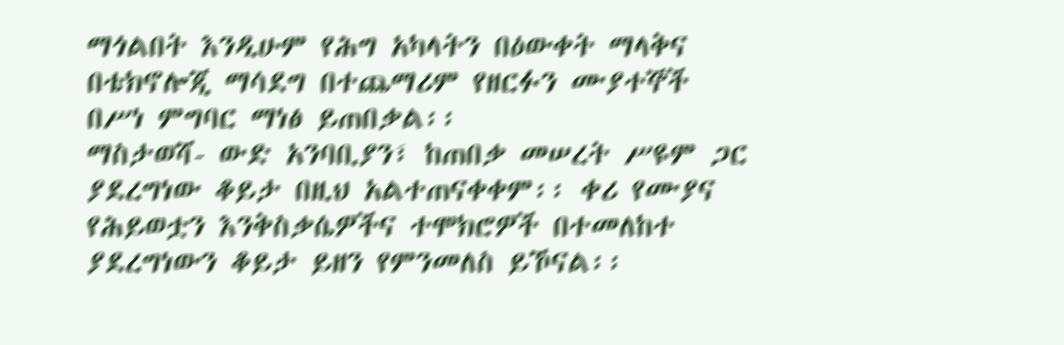ማጎልበት እንዲሁም የሕግ አካላትን በዕውቀት ማላቅና በቴክኖሎጂ ማሳደግ በተጨማሪም የዘርፉን ሙያተኞች በሥነ ምግባር ማነፅ ይጠበቃል፡፡
ማስታወሻ- ውድ አንባቢያን፣ ከጠበቃ መሠረት ሥዩም ጋር ያደረግነው ቆይታ በዚህ አልተጠናቀቀም፡፡ ቀሪ የሙያና የሕይወቷን እንቅስቃሴዎችና ተሞክሮዎች በተመለከተ ያደረግነውን ቆይታ ይዘን የምንመለስ ይኾናል፡፡